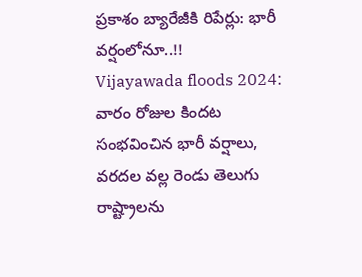ప్రకాశం బ్యారేజీకి రిపేర్లు: భారీ వర్షంలోనూ..!!
Vijayawada floods 2024: వారం రోజుల కిందట సంభవించిన భారీ వర్షాలు, వరదల వల్ల రెండు తెలుగు రాష్ట్రాలను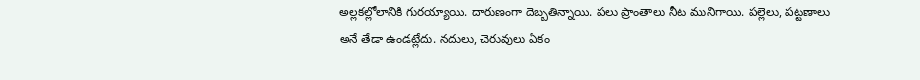అల్లకల్లోలానికి గురయ్యాయి. దారుణంగా దెబ్బతిన్నాయి. పలు ప్రాంతాలు నీట మునిగాయి. పల్లెలు, పట్టణాలు అనే తేడా ఉండట్లేదు. నదులు, చెరువులు ఏకం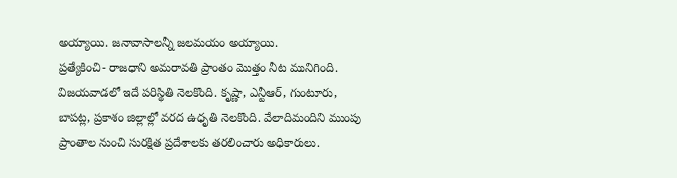అయ్యాయి. జనావాసాలన్నీ జలమయం అయ్యాయి.
ప్రత్యేకించి- రాజధాని అమరావతి ప్రాంతం మొత్తం నీట మునిగింది. విజయవాడలో ఇదే పరిస్థితి నెలకొంది. కృష్ణా, ఎన్టీఆర్, గుంటూరు, బాపట్ల, ప్రకాశం జిల్లాల్లో వరద ఉధృతి నెలకొంది. వేలాదిమందిని ముంపు ప్రాంతాల నుంచి సురక్షిత ప్రదేశాలకు తరలించారు అధికారులు.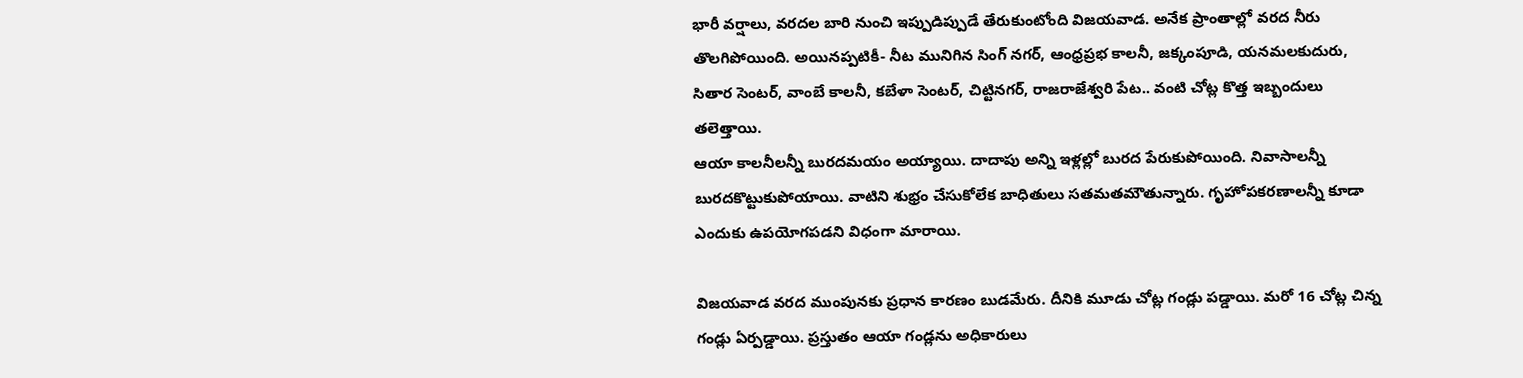భారీ వర్షాలు, వరదల బారి నుంచి ఇప్పుడిప్పుడే తేరుకుంటోంది విజయవాడ. అనేక ప్రాంతాల్లో వరద నీరు తొలగిపోయింది. అయినప్పటికీ- నీట మునిగిన సింగ్ నగర్, ఆంధ్రప్రభ కాలనీ, జక్కంపూడి, యనమలకుదురు, సితార సెంటర్, వాంబే కాలనీ, కబేళా సెంటర్, చిట్టినగర్, రాజరాజేశ్వరి పేట.. వంటి చోట్ల కొత్త ఇబ్బందులు తలెత్తాయి.
ఆయా కాలనీలన్నీ బురదమయం అయ్యాయి. దాదాపు అన్ని ఇళ్లల్లో బురద పేరుకుపోయింది. నివాసాలన్నీ బురదకొట్టుకుపోయాయి. వాటిని శుభ్రం చేసుకోలేక బాధితులు సతమతమౌతున్నారు. గృహోపకరణాలన్నీ కూడా ఎందుకు ఉపయోగపడని విధంగా మారాయి.

విజయవాడ వరద ముంపునకు ప్రధాన కారణం బుడమేరు. దీనికి మూడు చోట్ల గండ్లు పడ్డాయి. మరో 16 చోట్ల చిన్న గండ్లు ఏర్పడ్డాయి. ప్రస్తుతం ఆయా గండ్లను అధికారులు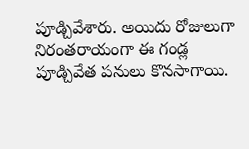పూడ్చివేశారు. అయిదు రోజులుగా నిరంతరాయంగా ఈ గండ్ల పూడ్చివేత పనులు కొనసాగాయి.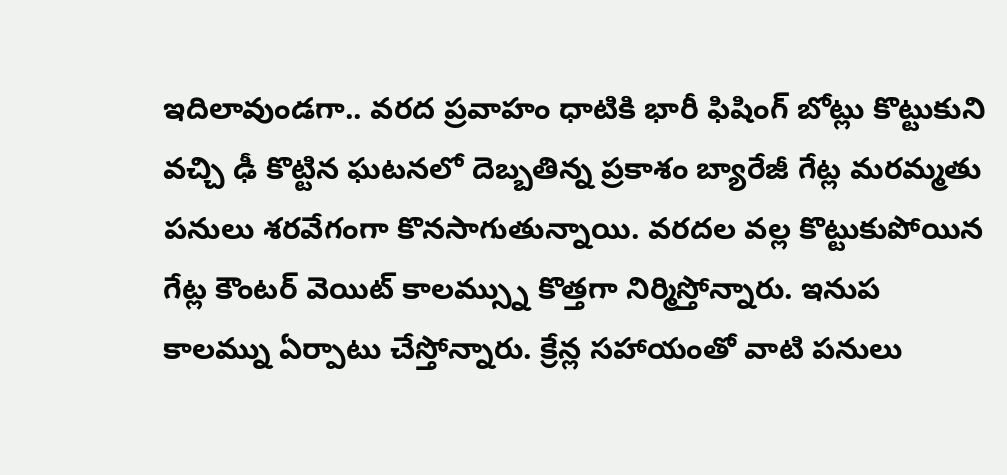ఇదిలావుండగా.. వరద ప్రవాహం ధాటికి భారీ ఫిషింగ్ బోట్లు కొట్టుకుని వచ్చి ఢీ కొట్టిన ఘటనలో దెబ్బతిన్న ప్రకాశం బ్యారేజీ గేట్ల మరమ్మతు పనులు శరవేగంగా కొనసాగుతున్నాయి. వరదల వల్ల కొట్టుకుపోయిన గేట్ల కౌంటర్ వెయిట్ కాలమ్స్ను కొత్తగా నిర్మిస్తోన్నారు. ఇనుప కాలమ్ను ఏర్పాటు చేస్తోన్నారు. క్రేన్ల సహాయంతో వాటి పనులు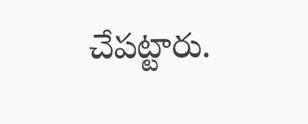చేపట్టారు.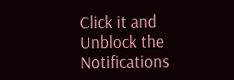Click it and Unblock the Notifications